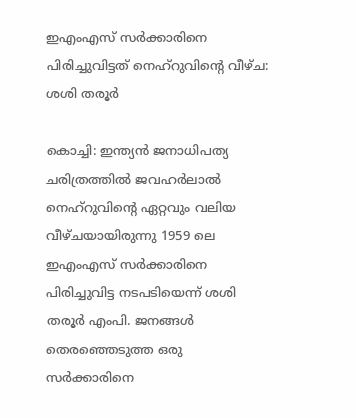ഇഎംഎസ് സര്‍ക്കാരിനെ പിരിച്ചുവിട്ടത് നെഹ്‌റുവിന്റെ വീഴ്ച: ശശി തരൂര്‍

കൊച്ചി: ഇന്ത്യന്‍ ജനാധിപത്യ ചരിത്രത്തില്‍ ജവഹര്‍ലാല്‍ നെഹ്‌റുവിന്റെ ഏറ്റവും വലിയ വീഴ്ചയായിരുന്നു 1959 ലെ ഇഎംഎസ് സര്‍ക്കാരിനെ പിരിച്ചുവിട്ട നടപടിയെന്ന് ശശി തരൂര്‍ എംപി. ജനങ്ങള്‍ തെരഞ്ഞെടുത്ത ഒരു സര്‍ക്കാരിനെ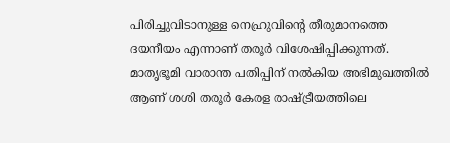പിരിച്ചുവിടാനുള്ള നെഹ്രുവിന്റെ തീരുമാനത്തെ ദയനീയം എന്നാണ് തരൂര്‍ വിശേഷിപ്പിക്കുന്നത്. മാതൃഭൂമി വാരാന്ത പതിപ്പിന് നല്‍കിയ അഭിമുഖത്തില്‍ ആണ് ശശി തരൂര്‍ കേരള രാഷ്ട്രീയത്തിലെ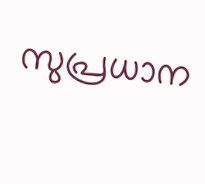സുപ്രധാന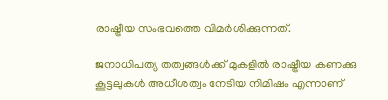രാഷ്ട്രീയ സംഭവത്തെ വിമര്‍ശിക്കുന്നത്.

ജനാധിപത്യ തത്വങ്ങള്‍ക്ക് മുകളില്‍ രാഷ്ട്രീയ കണക്കു കൂട്ടലുകള്‍ അധീശത്വം നേടിയ നിമിഷം എന്നാണ്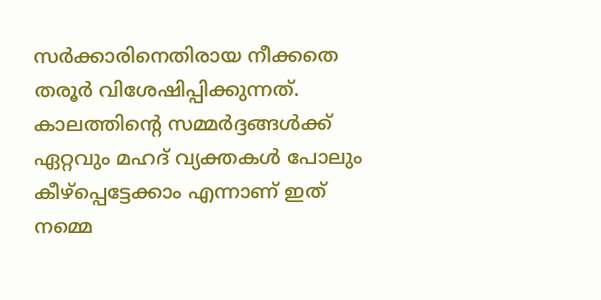സര്‍ക്കാരിനെതിരായ നീക്കതെ തരൂര്‍ വിശേഷിപ്പിക്കുന്നത്. കാലത്തിന്റെ സമ്മര്‍ദ്ദങ്ങള്‍ക്ക് ഏറ്റവും മഹദ് വ്യക്തകള്‍ പോലും കീഴ്പ്പെട്ടേക്കാം എന്നാണ് ഇത് നമ്മെ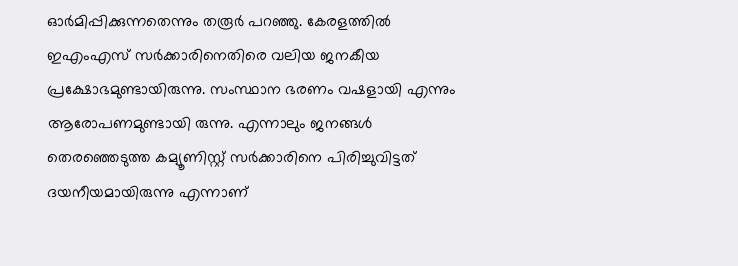ഓര്‍മിപ്പിക്കുന്നതെന്നും തരൂര്‍ പറഞ്ഞു. കേരളത്തില്‍ ഇഎംഎസ് സര്‍ക്കാരിനെതിരെ വലിയ ജനകീയ പ്രക്ഷോഭമുണ്ടായിരുന്നു. സംസ്ഥാന ഭരണം വഷളായി എന്നും ആരോപണമുണ്ടായി രുന്നു. എന്നാലും ജനങ്ങള്‍ തെരഞ്ഞെടുത്ത കമ്യൂണിസ്റ്റ് സര്‍ക്കാരിനെ പിരിച്ചുവിട്ടത് ദയനീയമായിരുന്നു എന്നാണ്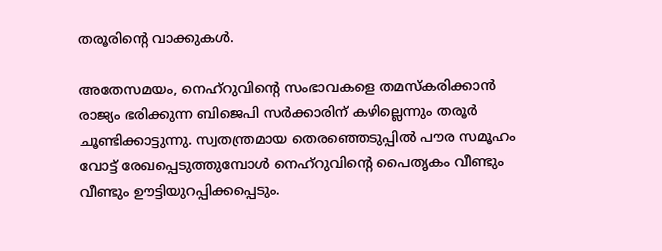തരൂരിന്റെ വാക്കുകള്‍.

അതേസമയം, നെഹ്‌റുവിന്റെ സംഭാവകളെ തമസ്‌കരിക്കാന്‍ രാജ്യം ഭരിക്കുന്ന ബിജെപി സര്‍ക്കാരിന് കഴില്ലെന്നും തരൂര്‍ ചൂണ്ടിക്കാട്ടുന്നു. സ്വതന്ത്രമായ തെരഞ്ഞെടുപ്പില്‍ പൗര സമൂഹം വോട്ട് രേഖപ്പെടുത്തുമ്പോള്‍ നെഹ്‌റുവിന്റെ പൈതൃകം വീണ്ടും വീണ്ടും ഊട്ടിയുറപ്പിക്കപ്പെടും.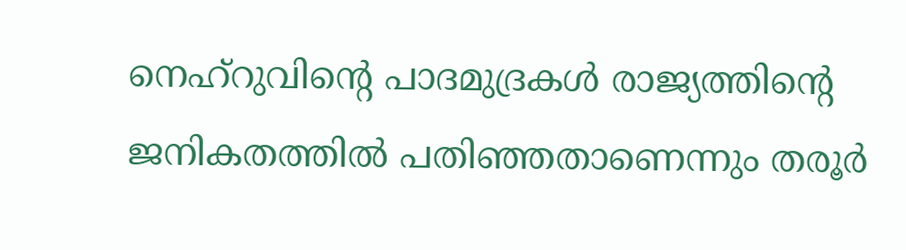നെഹ്‌റുവിന്റെ പാദമുദ്രകള്‍ രാജ്യത്തിന്റെ ജനികതത്തില്‍ പതിഞ്ഞതാണെന്നും തരൂര്‍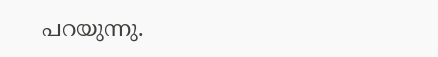പറയുന്നു.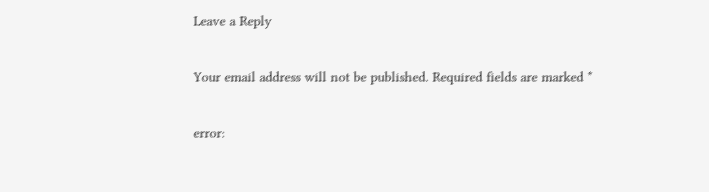Leave a Reply

Your email address will not be published. Required fields are marked *

error: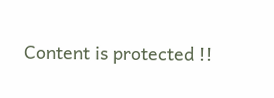Content is protected !!